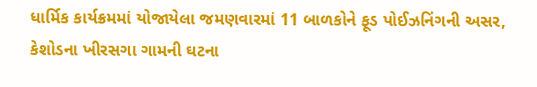ધાર્મિક કાર્યક્રમમાં યોજાયેલા જમણવારમાં 11 બાળકોને ફૂડ પોઈઝનિંગની અસર, કેશોડના ખીરસગા ગામની ઘટના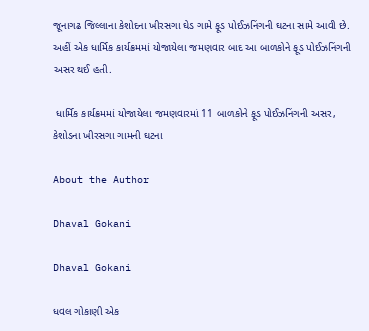જૂનાગઢ જિલ્લાના કેશોદના ખીરસગા ઘેડ ગામે ફૂડ પોઈઝનિંગની ઘટના સામે આવી છે. અહીં એક ધાર્મિક કાર્યક્રમમાં યોજાયેલા જમણવાર બાદ આ બાળકોને ફૂડ પોઈઝનિંગની અસર થઈ હતી.

 ધાર્મિક કાર્યક્રમમાં યોજાયેલા જમણવારમાં 11 બાળકોને ફૂડ પોઈઝનિંગની અસર, કેશોડના ખીરસગા ગામની ઘટના

About the Author

Dhaval Gokani

Dhaval Gokani

ધવલ ગોકાણી એક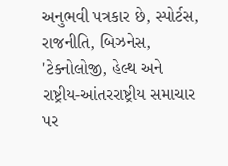અનુભવી પત્રકાર છે, સ્પોર્ટસ, રાજનીતિ, બિઝનેસ, 'ટેક્નોલોજી, હેલ્થ અને રાષ્ટ્રીય-આંતરરાષ્ટ્રીય સમાચાર પર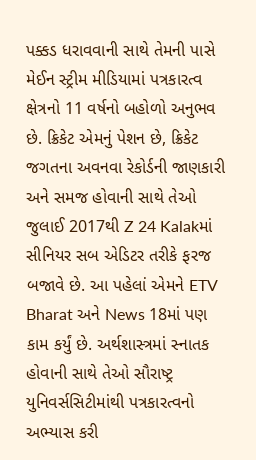પક્કડ ધરાવવાની સાથે તેમની પાસે મેઈન સ્ટ્રીમ મીડિયામાં પત્રકારત્વ ક્ષેત્રનો 11 વર્ષનો બહોળો અનુભવ છે. ક્રિકેટ એમનું પેશન છે, ક્રિકેટ જગતના અવનવા રેકોર્ડની જાણકારી અને સમજ હોવાની સાથે તેઓ જુલાઈ 2017થી Z 24 Kalakમાં સીનિયર સબ એડિટર તરીકે ફરજ બજાવે છે. આ પહેલાં એમને ETV Bharat અને News 18માં પણ કામ કર્યું છે. અર્થશાસ્ત્રમાં સ્નાતક હોવાની સાથે તેઓ સૌરાષ્ટ્ર યુનિવર્સસિટીમાંથી પત્રકારત્વનો અભ્યાસ કરી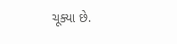ચૂક્યા છે.